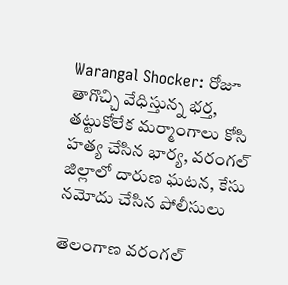Warangal Shocker: రోజూ తాగొచ్చి వేధిస్తున్న భర్త, తట్టుకోలేక మర్మాంగాలు కోసి హత్య చేసిన భార్య, వరంగల్ జిల్లాలో దారుణ ఘటన, కేసు నమోదు చేసిన పోలీసులు

తెలంగాణ వరంగల్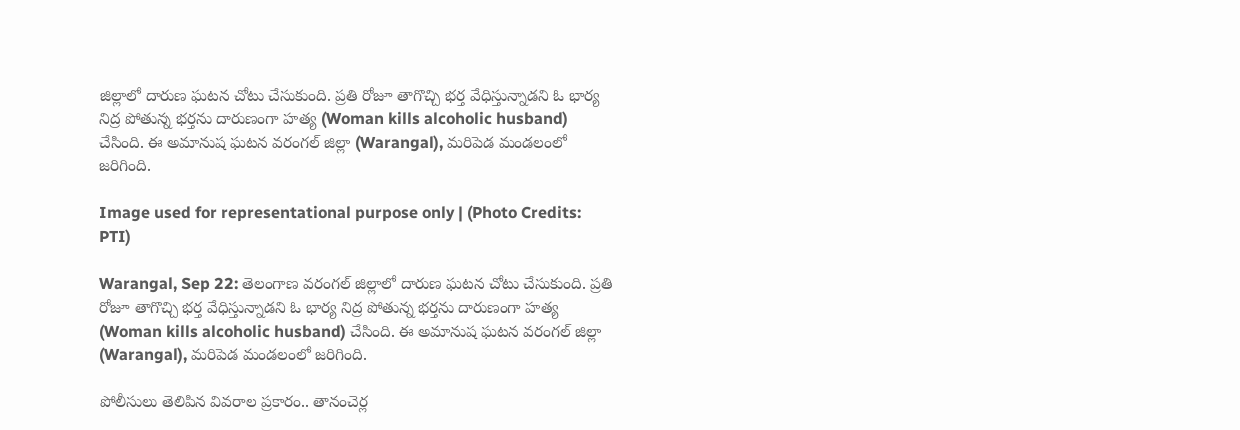జిల్లాలో దారుణ ఘటన చోటు చేసుకుంది. ప్రతి రోజూ తాగొచ్చి భర్త వేధిస్తున్నాడని ఓ భార్య నిద్ర పోతున్న భర్తను దారుణంగా హత్య (Woman kills alcoholic husband) చేసింది. ఈ అమానుష ఘటన వరంగల్ జిల్లా (Warangal), మరిపెడ మండలంలో జరిగింది.

Image used for representational purpose only | (Photo Credits: PTI)

Warangal, Sep 22: తెలంగాణ వరంగల్ జిల్లాలో దారుణ ఘటన చోటు చేసుకుంది. ప్రతి రోజూ తాగొచ్చి భర్త వేధిస్తున్నాడని ఓ భార్య నిద్ర పోతున్న భర్తను దారుణంగా హత్య (Woman kills alcoholic husband) చేసింది. ఈ అమానుష ఘటన వరంగల్ జిల్లా (Warangal), మరిపెడ మండలంలో జరిగింది.

పోలీసులు తెలిపిన వివరాల ప్రకారం.. తానంచెర్ల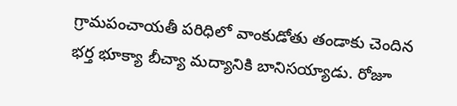గ్రామపంచాయతీ పరిధిలో వాంకుడోతు తండాకు చెందిన భర్త భూక్యా బీచ్యా మద్యానికి బానిసయ్యాడు. రోజూ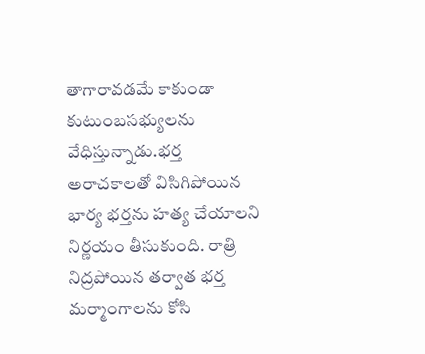తాగారావడమే కాకుండా కుటుంబసభ్యులను వేధిస్తున్నాడు.భర్త అరాచకాలతో విసిగిపోయిన భార్య భర్తను హత్య చేయాలని నిర్ణయం తీసుకుంది. రాత్రి నిద్రపోయిన తర్వాత భర్త మర్మాంగాలను కోసి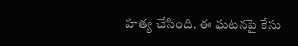హత్య చేసింది. ఈ ఘటనపై కేసు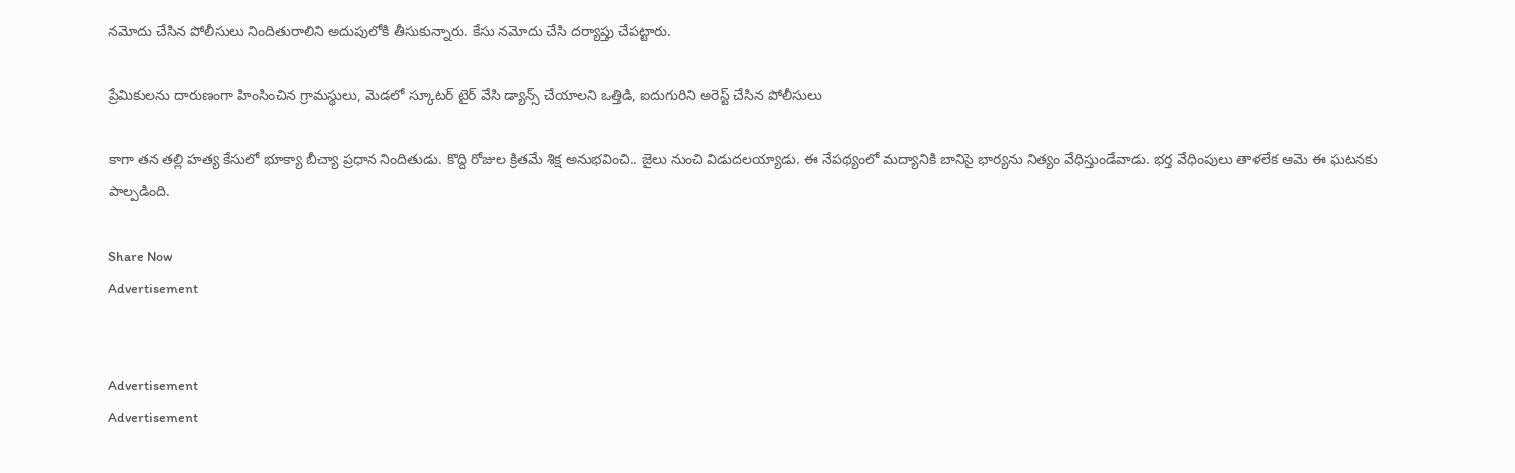నమోదు చేసిన పోలీసులు నిందితురాలిని అదుపులోకి తీసుకున్నారు. కేసు నమోదు చేసి దర్యాప్తు చేపట్టారు.

ప్రేమికులను దారుణంగా హింసించిన గ్రామస్థులు, మెడలో స్కూటర్‌ టైర్‌ వేసి డ్యాన్స్‌ చేయాలని ఒత్తిడి, ఐదుగురిని అరెస్ట్‌ చేసిన పోలీసులు

కాగా తన తల్లి హత్య కేసులో భూక్యా బీచ్యా ప్రధాన నిందితుడు. కొద్ది రోజుల క్రితమే శిక్ష అనుభవించి.. జైలు నుంచి విడుదలయ్యాడు. ఈ నేపథ్యంలో మద్యానికి బానిసై భార్యను నిత్యం వేధిస్తుండేవాడు. భర్త వేధింపులు తాళలేక ఆమె ఈ ఘటనకు పాల్పడింది.

Share Now
Advertisement


Advertisement
Advertisement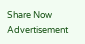Share Now
Advertisement